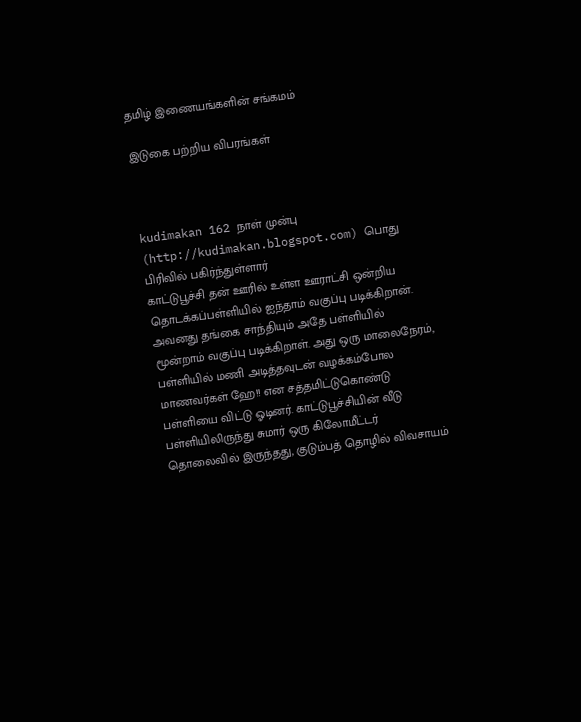தமிழ் இணையங்களின் சங்கமம்

இடுகை பற்றிய விபரங்கள்



kudimakan 162 நாள் முன்பு (http://kudimakan.blogspot.com) பொது பிரிவில் பகிர்ந்துள்ளார்
காட்டுபூச்சி தன் ஊரில் உள்ள ஊராட்சி ஒன்றிய தொடக்கப்பள்ளியில் ஐந்தாம் வகுப்பு படிக்கிறான். அவனது தங்கை சாந்தியும் அதே பள்ளியில் மூன்றாம் வகுப்பு படிக்கிறாள். அது ஒரு மாலைநேரம், பள்ளியில் மணி அடித்தவுடன் வழக்கம்போல மாணவர்கள் ஹே!! என சத்தமிட்டுகொண்டு பள்ளியை விட்டு ஓடினர். காட்டுபூச்சியின் வீடு பள்ளியிலிருந்து சுமார் ஒரு கிலோமீட்டர் தொலைவில் இருந்தது, குடும்பத் தொழில் விவசாயம்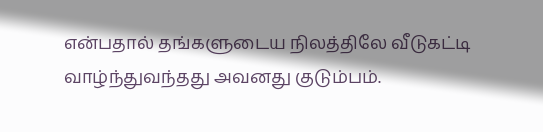என்பதால் தங்களுடைய நிலத்திலே வீடுகட்டி வாழ்ந்துவந்தது அவனது குடும்பம்.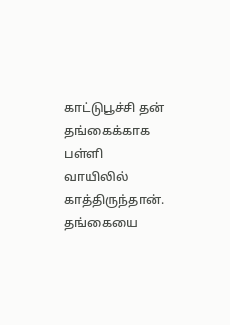காட்டுபூச்சி தன் தங்கைக்காக பள்ளி வாயிலில் காத்திருந்தான். தங்கையை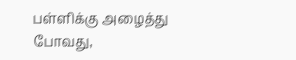பள்ளிக்கு அழைத்து போவது,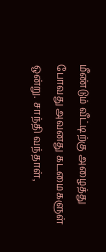மீண்டும் வீட்டிற்கு அழைத்து போவது அவனது கடமைகளுள் ஒன்று. சாந்தி வந்தாள்,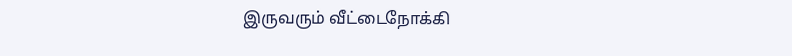இருவரும் வீட்டைநோக்கி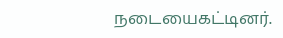நடையைகட்டினர்.